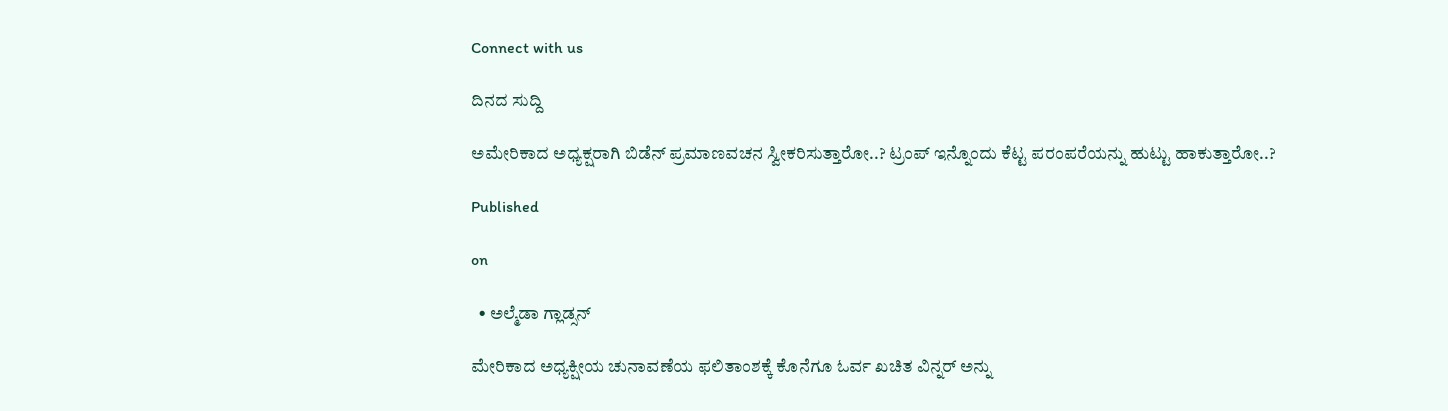Connect with us

ದಿನದ ಸುದ್ದಿ

ಅಮೇರಿಕಾದ ಅಧ್ಯಕ್ಷರಾಗಿ ಬಿಡೆನ್ ಪ್ರಮಾಣವಚನ ಸ್ವೀಕರಿಸುತ್ತಾರೋ..? ಟ್ರಂಪ್ ಇನ್ನೊಂದು ಕೆಟ್ಟ ಪರಂಪರೆಯನ್ನು ಹುಟ್ಟು ಹಾಕುತ್ತಾರೋ..?

Published

on

  • ಅಲ್ಮೆಡಾ ಗ್ಲಾಡ್ಸನ್

ಮೇರಿಕಾದ ಅಧ್ಯಕ್ಷೀಯ ಚುನಾವಣೆಯ ಫಲಿತಾಂಶಕ್ಕೆ ಕೊನೆಗೂ ಓರ್ವ ಖಚಿತ ವಿನ್ನರ್ ಅನ್ನು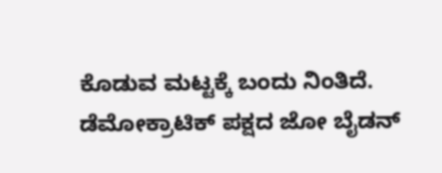ಕೊಡುವ ಮಟ್ಟಕ್ಕೆ ಬಂದು ನಿಂತಿದೆ. ಡೆಮೋಕ್ರಾಟಿಕ್ ಪಕ್ಷದ ಜೋ ಬೈಡನ್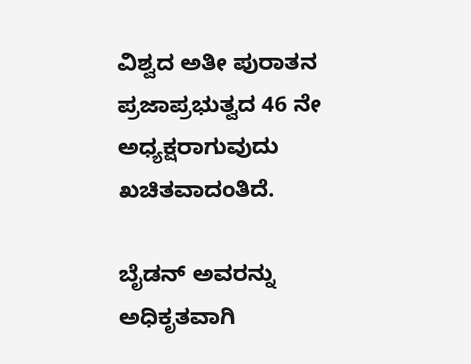ವಿಶ್ವದ ಅತೀ ಪುರಾತನ ಪ್ರಜಾಪ್ರಭುತ್ವದ 46 ನೇ ಅಧ್ಯಕ್ಷರಾಗುವುದು ಖಚಿತವಾದಂತಿದೆ.

ಬೈಡನ್ ಅವರನ್ನು ಅಧಿಕೃತವಾಗಿ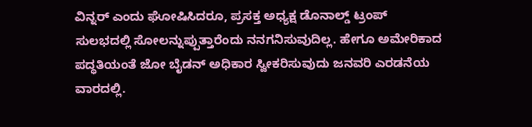ವಿನ್ನರ್ ಎಂದು ಘೋಷಿಸಿದರೂ, ಪ್ರಸಕ್ತ ಅಧ್ಯಕ್ಷ ಡೊನಾಲ್ಡ್ ಟ್ರಂಪ್ ಸುಲಭದಲ್ಲಿ ಸೋಲನ್ನುಪ್ಪುತ್ತಾರೆಂದು ನನಗನಿಸುವುದಿಲ್ಲ. ಹೇಗೂ ಅಮೇರಿಕಾದ ಪದ್ಧತಿಯಂತೆ ಜೋ ಬೈಡನ್ ಅಧಿಕಾರ ಸ್ವೀಕರಿಸುವುದು ಜನವರಿ ಎರಡನೆಯ ವಾರದಲ್ಲಿ.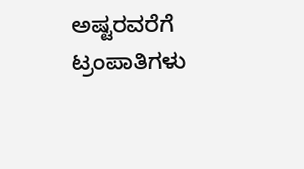ಅಷ್ಟರವರೆಗೆ ಟ್ರಂಪಾತಿಗಳು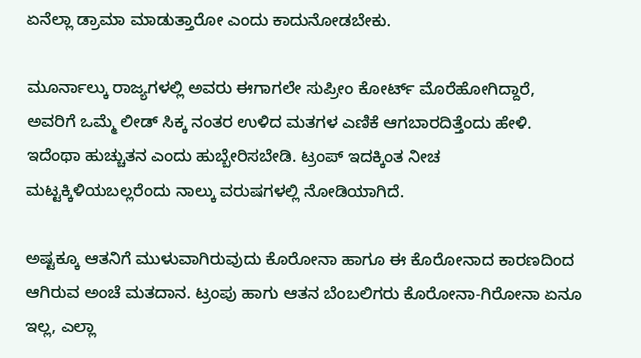ಏನೆಲ್ಲಾ ಡ್ರಾಮಾ ಮಾಡುತ್ತಾರೋ ಎಂದು ಕಾದುನೋಡಬೇಕು.

ಮೂರ್ನಾಲ್ಕು ರಾಜ್ಯಗಳಲ್ಲಿ ಅವರು ಈಗಾಗಲೇ ಸುಪ್ರೀಂ ಕೋರ್ಟ್ ಮೊರೆಹೋಗಿದ್ದಾರೆ, ಅವರಿಗೆ ಒಮ್ಮೆ ಲೀಡ್ ಸಿಕ್ಕ ನಂತರ ಉಳಿದ ಮತಗಳ ಎಣಿಕೆ ಆಗಬಾರದಿತ್ತೆಂದು ಹೇಳಿ. ಇದೆಂಥಾ ಹುಚ್ಚುತನ ಎಂದು ಹುಬ್ಬೇರಿಸಬೇಡಿ. ಟ್ರಂಪ್‍ ಇದಕ್ಕಿಂತ ನೀಚ ಮಟ್ಟಕ್ಕಿಳಿಯಬಲ್ಲರೆಂದು ನಾಲ್ಕು ವರುಷಗಳಲ್ಲಿ ನೋಡಿಯಾಗಿದೆ.

ಅಷ್ಟಕ್ಕೂ ಆತನಿಗೆ ಮುಳುವಾಗಿರುವುದು ಕೊರೋನಾ ಹಾಗೂ ಈ ಕೊರೋನಾದ ಕಾರಣದಿಂದ ಆಗಿರುವ ಅಂಚೆ ಮತದಾನ. ಟ್ರಂಪು ಹಾಗು ಆತನ ಬೆಂಬಲಿಗರು ಕೊರೋನಾ-ಗಿರೋನಾ ಏನೂ ಇಲ್ಲ, ಎಲ್ಲಾ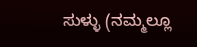ಸುಳ್ಳು (ನಮ್ಮಲ್ಲೂ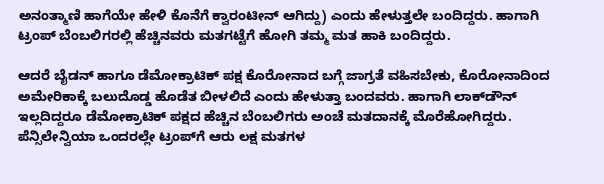ಅನಂತ್ಮಾಣಿ ಹಾಗೆಯೇ ಹೇಳಿ ಕೊನೆಗೆ ಕ್ವಾರಂಟೀನ್ ಆಗಿದ್ದು) ಎಂದು ಹೇಳುತ್ತಲೇ ಬಂದಿದ್ದರು. ಹಾಗಾಗಿ ಟ್ರಂಪ್ ಬೆಂಬಲಿಗರಲ್ಲಿ ಹೆಚ್ಚಿನವರು ಮತಗಟ್ಟೆಗೆ ಹೋಗಿ ತಮ್ಮ ಮತ ಹಾಕಿ ಬಂದಿದ್ದರು.

ಆದರೆ ಬೈಡನ್ ಹಾಗೂ ಡೆಮೋಕ್ರಾಟಿಕ್ ಪಕ್ಷ ಕೊರೋನಾದ ಬಗ್ಗೆ ಜಾಗ್ರತೆ ವಹಿಸಬೇಕು, ಕೊರೋನಾದಿಂದ ಅಮೇರಿಕಾಕ್ಕೆ ಬಲುದೊಡ್ಡ ಹೊಡೆತ ಬೀಳಲಿದೆ ಎಂದು ಹೇಳುತ್ತಾ ಬಂದವರು. ಹಾಗಾಗಿ ಲಾಕ್‍ಡೌನ್ ಇಲ್ಲದಿದ್ದರೂ ಡೆಮೋಕ್ರಾಟಿಕ್ ಪಕ್ಷದ ಹೆಚ್ಚಿನ ಬೆಂಬಲಿಗರು ಅಂಚೆ ಮತದಾನಕ್ಕೆ ಮೊರೆಹೋಗಿದ್ದರು. ಪೆನ್ಸಿಲೇನ್ವಿಯಾ ಒಂದರಲ್ಲೇ ಟ್ರಂಪ್‍ಗೆ ಆರು ಲಕ್ಷ ಮತಗಳ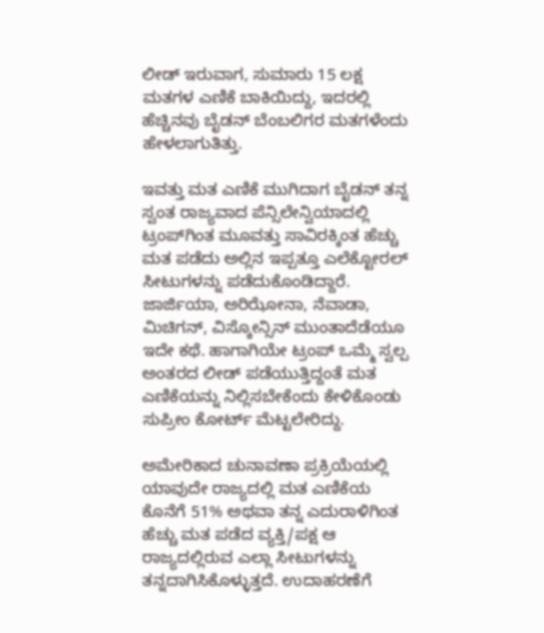ಲೀಡ್ ಇರುವಾಗ, ಸುಮಾರು 15 ಲಕ್ಷ ಮತಗಳ ಎಣಿಕೆ ಬಾಕಿಯಿದ್ದು, ಇದರಲ್ಲಿ ಹೆಚ್ಚಿನವು ಬೈಡನ್ ಬೆಂಬಲಿಗರ ಮತಗಳೆಂದು ಹೇಳಲಾಗುತಿತ್ತು.

ಇವತ್ತು ಮತ ಎಣಿಕೆ ಮುಗಿದಾಗ ಬೈಡನ್ ತನ್ನ ಸ್ವಂತ ರಾಜ್ಯವಾದ ಪೆನ್ಸಿಲೇನ್ವಿಯಾದಲ್ಲಿ ಟ್ರಂಪ್‍ಗಿಂತ ಮೂವತ್ತು ಸಾವಿರಕ್ಕಿಂತ ಹೆಚ್ಚು ಮತ ಪಡೆದು ಅಲ್ಲಿನ ಇಪ್ಪತ್ತೂ ಎಲೆಕ್ಟೋರಲ್ ಸೀಟುಗಳನ್ನು ಪಡೆದುಕೊಂಡಿದ್ದಾರೆ. ಜಾರ್ಜಿಯಾ, ಅರಿಝೋನಾ, ನೆವಾಡಾ, ಮಿಚಿಗನ್, ವಿಸ್ಕೋನ್ಸಿನ್ ಮುಂತಾದೆಡೆಯೂ ಇದೇ ಕಥೆ. ಹಾಗಾಗಿಯೇ ಟ್ರಂಪ್ ಒಮ್ಮೆ ಸ್ವಲ್ಪ ಅಂತರದ ಲೀಡ್ ಪಡೆಯುತ್ತಿದ್ದಂತೆ ಮತ ಎಣಿಕೆಯನ್ನು ನಿಲ್ಲಿಸಬೇಕೆಂದು ಕೇಳಿಕೊಂಡು ಸುಪ್ರೀಂ ಕೋರ್ಟ್ ಮೆಟ್ಟಲೇರಿದ್ದು.

ಅಮೇರಿಕಾದ ಚುನಾವಣಾ ಪ್ರಕ್ರಿಯೆಯಲ್ಲಿ ಯಾವುದೇ ರಾಜ್ಯದಲ್ಲಿ ಮತ ಎಣಿಕೆಯ ಕೊನೆಗೆ 51% ಅಥವಾ ತನ್ನ ಎದುರಾಳಿಗಿಂತ ಹೆಚ್ಚು ಮತ ಪಡೆದ ವ್ಯಕ್ತಿ/ಪಕ್ಷ ಆ ರಾಜ್ಯದಲ್ಲಿರುವ ಎಲ್ಲಾ ಸೀಟುಗಳನ್ನು ತನ್ನದಾಗಿಸಿಕೊಳ್ಳುತ್ತದೆ. ಉದಾಹರಣೆಗೆ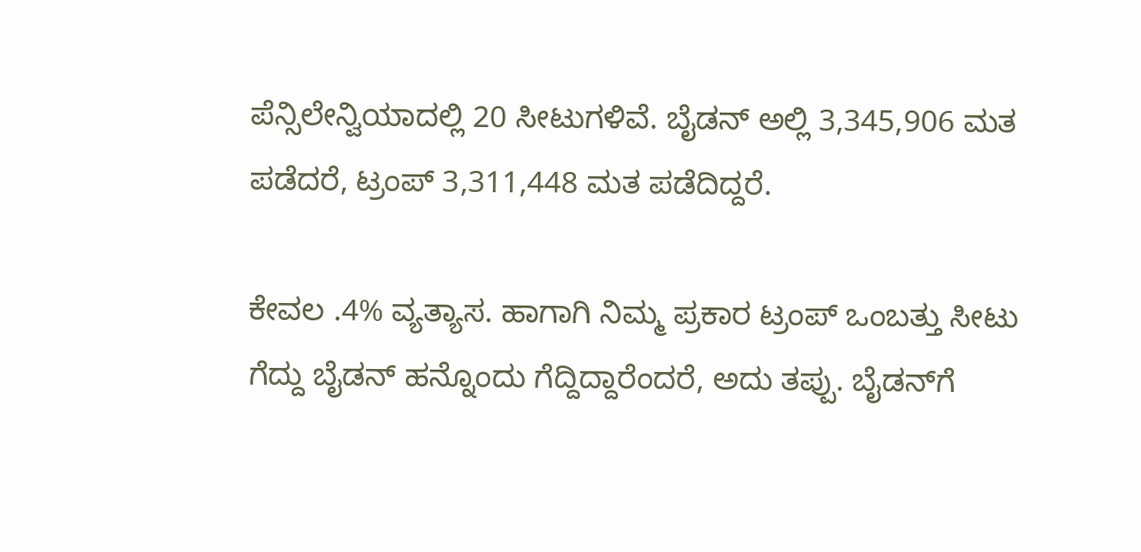ಪೆನ್ಸಿಲೇನ್ವಿಯಾದಲ್ಲಿ 20 ಸೀಟುಗಳಿವೆ. ಬೈಡನ್ ಅಲ್ಲಿ 3,345,906 ಮತ ಪಡೆದರೆ, ಟ್ರಂಪ್ 3,311,448 ಮತ ಪಡೆದಿದ್ದರೆ.

ಕೇವಲ .4% ವ್ಯತ್ಯಾಸ. ಹಾಗಾಗಿ ನಿಮ್ಮ ಪ್ರಕಾರ ಟ್ರಂಪ್ ಒಂಬತ್ತು ಸೀಟು ಗೆದ್ದು ಬೈಡನ್ ಹನ್ನೊಂದು ಗೆದ್ದಿದ್ದಾರೆಂದರೆ, ಅದು ತಪ್ಪು. ಬೈಡನ್‍ಗೆ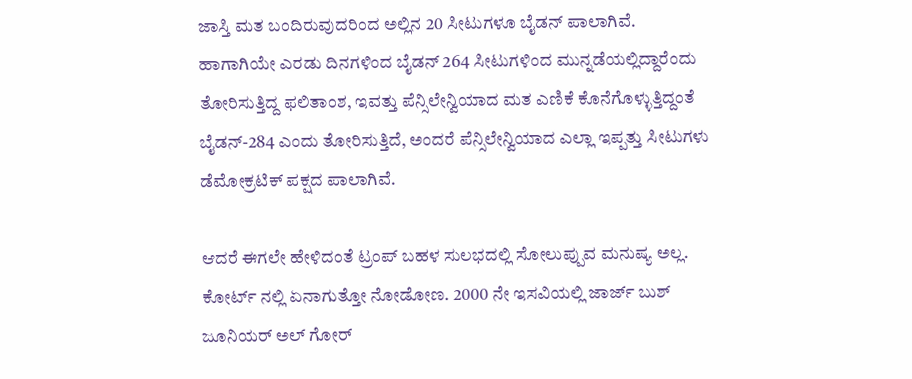ಜಾಸ್ತಿ ಮತ ಬಂದಿರುವುದರಿಂದ ಅಲ್ಲಿನ 20 ಸೀಟುಗಳೂ ಬೈಡನ್ ಪಾಲಾಗಿವೆ. ಹಾಗಾಗಿಯೇ ಎರಡು ದಿನಗಳಿಂದ ಬೈಡನ್ 264 ಸೀಟುಗಳಿಂದ ಮುನ್ನಡೆಯಲ್ಲಿದ್ದಾರೆಂದು ತೋರಿಸುತ್ತಿದ್ದ ಫಲಿತಾಂಶ, ಇವತ್ತು ಪೆನ್ಸಿಲೇನ್ವಿಯಾದ ಮತ ಎಣಿಕೆ ಕೊನೆಗೊಳ್ಳುತ್ತಿದ್ದಂತೆ ಬೈಡನ್-284 ಎಂದು ತೋರಿಸುತ್ತಿದೆ, ಅಂದರೆ ಪೆನ್ಸಿಲೇನ್ವಿಯಾದ ಎಲ್ಲಾ ಇಪ್ಪತ್ತು ಸೀಟುಗಳು ಡೆಮೋಕ್ರಟಿಕ್ ಪಕ್ಷದ ಪಾಲಾಗಿವೆ.

ಆದರೆ ಈಗಲೇ ಹೇಳಿದಂತೆ ಟ್ರಂಪ್ ಬಹಳ ಸುಲಭದಲ್ಲಿ ಸೋಲುಪ್ಪುವ ಮನುಷ್ಯ ಅಲ್ಲ. ಕೋರ್ಟ್ ನಲ್ಲಿ ಏನಾಗುತ್ತೋ ನೋಡೋಣ. 2000 ನೇ ಇಸವಿಯಲ್ಲಿ ಜಾರ್ಜ್ ಬುಶ್ ಜೂನಿಯರ್ ಅಲ್ ಗೋರ್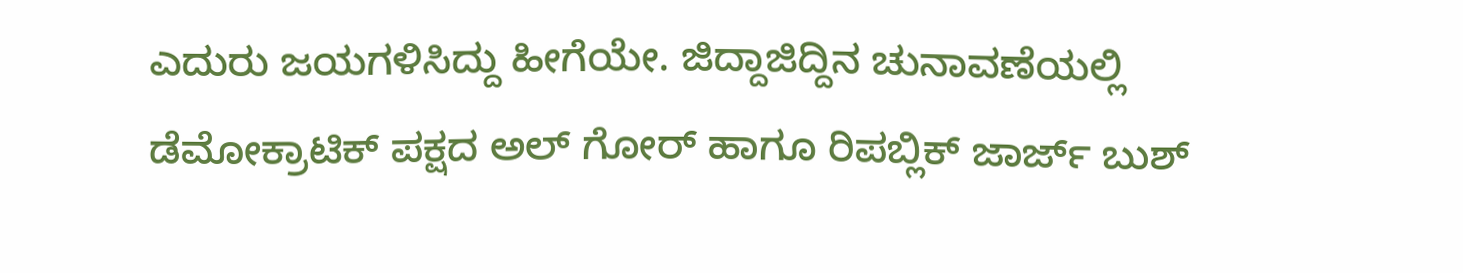ಎದುರು ಜಯಗಳಿಸಿದ್ದು ಹೀಗೆಯೇ. ಜಿದ್ದಾಜಿದ್ದಿನ ಚುನಾವಣೆಯಲ್ಲಿ ಡೆಮೋಕ್ರಾಟಿಕ್ ಪಕ್ಷದ ಅಲ್ ಗೋರ್ ಹಾಗೂ ರಿಪಬ್ಲಿಕ್ ಜಾರ್ಜ್ ಬುಶ್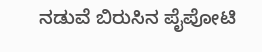ನಡುವೆ ಬಿರುಸಿನ ಪೈಪೋಟಿ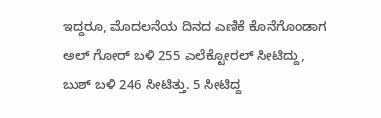ಇದ್ದರೂ, ಮೊದಲನೆಯ ದಿನದ ಎಣಿಕೆ ಕೊನೆಗೊಂಡಾಗ ಅಲ್ ಗೋರ್ ಬಳಿ 255 ಎಲೆಕ್ಟೋರಲ್ ಸೀಟಿದ್ದು, ಬುಶ್ ಬಳಿ 246 ಸೀಟಿತ್ತು. 5 ಸೀಟಿದ್ದ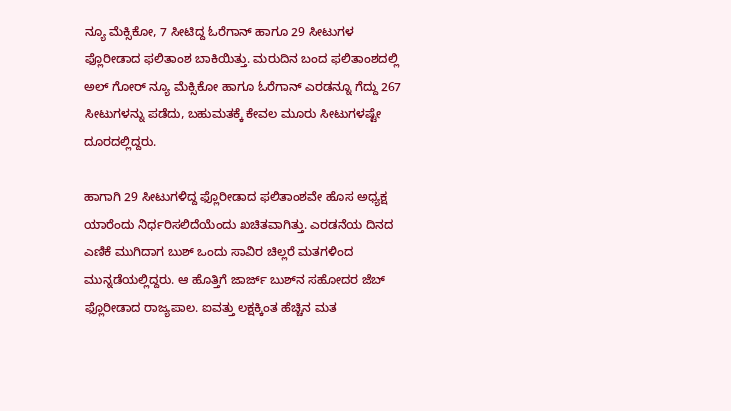ನ್ಯೂ ಮೆಕ್ಸಿಕೋ, 7 ಸೀಟಿದ್ದ ಓರೆಗಾನ್ ಹಾಗೂ 29 ಸೀಟುಗಳ ಫ್ಲೊರೀಡಾದ ಫಲಿತಾಂಶ ಬಾಕಿಯಿತ್ತು. ಮರುದಿನ ಬಂದ ಫಲಿತಾಂಶದಲ್ಲಿ ಅಲ್‍ ಗೋರ್ ನ್ಯೂ ಮೆಕ್ಸಿಕೋ ಹಾಗೂ ಓರೆಗಾನ್ ಎರಡನ್ನೂ ಗೆದ್ದು 267 ಸೀಟುಗಳನ್ನು ಪಡೆದು, ಬಹುಮತಕ್ಕೆ ಕೇವಲ ಮೂರು ಸೀಟುಗಳಷ್ಟೇ ದೂರದಲ್ಲಿದ್ದರು.

ಹಾಗಾಗಿ 29 ಸೀಟುಗಳಿದ್ದ ಫ್ಲೊರೀಡಾದ ಫಲಿತಾಂಶವೇ ಹೊಸ ಅಧ್ಯಕ್ಷ ಯಾರೆಂದು ನಿರ್ಧರಿಸಲಿದೆಯೆಂದು ಖಚಿತವಾಗಿತ್ತು. ಎರಡನೆಯ ದಿನದ ಎಣಿಕೆ ಮುಗಿದಾಗ ಬುಶ್ ಒಂದು ಸಾವಿರ ಚಿಲ್ಲರೆ ಮತಗಳಿಂದ ಮುನ್ನಡೆಯಲ್ಲಿದ್ದರು. ಆ ಹೊತ್ತಿಗೆ ಜಾರ್ಜ್ ಬುಶ್‍ನ ಸಹೋದರ ಜೆಬ್ ಫ್ಲೊರೀಡಾದ ರಾಜ್ಯಪಾಲ. ಐವತ್ತು ಲಕ್ಷಕ್ಕಿಂತ ಹೆಚ್ಚಿನ ಮತ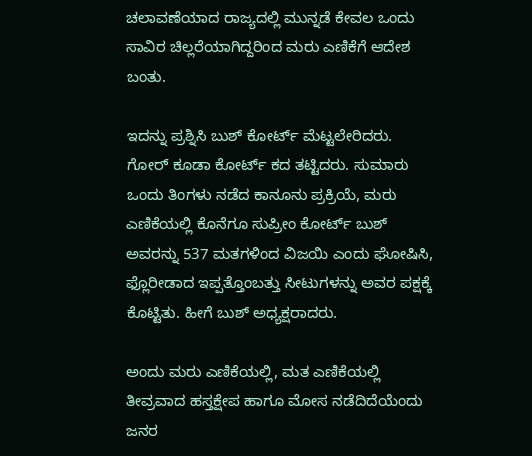ಚಲಾವಣೆಯಾದ ರಾಜ್ಯದಲ್ಲಿ ಮುನ್ನಡೆ ಕೇವಲ ಒಂದು ಸಾವಿರ ಚಿಲ್ಲರೆಯಾಗಿದ್ದರಿಂದ ಮರು ಎಣಿಕೆಗೆ ಆದೇಶ ಬಂತು.

ಇದನ್ನು ಪ್ರಶ್ನಿಸಿ ಬುಶ್ ಕೋರ್ಟ್ ಮೆಟ್ಟಲೇರಿದರು. ಗೋರ್ ಕೂಡಾ ಕೋರ್ಟ್ ಕದ ತಟ್ಟಿದರು. ಸುಮಾರು ಒಂದು ತಿಂಗಳು ನಡೆದ ಕಾನೂನು ಪ್ರಕ್ರಿಯೆ, ಮರು ಎಣಿಕೆಯಲ್ಲಿ ಕೊನೆಗೂ ಸುಪ್ರೀಂ ಕೋರ್ಟ್ ಬುಶ್ ಅವರನ್ನು 537 ಮತಗಳಿಂದ ವಿಜಯಿ ಎಂದು ಘೋಷಿಸಿ, ಫ್ಲೊರೀಡಾದ ಇಪ್ಪತ್ತೊಂಬತ್ತು ಸೀಟುಗಳನ್ನು ಅವರ ಪಕ್ಷಕ್ಕೆ ಕೊಟ್ಟಿತು. ಹೀಗೆ ಬುಶ್ ಅಧ್ಯಕ್ಷರಾದರು.

ಅಂದು ಮರು ಎಣಿಕೆಯಲ್ಲಿ, ಮತ ಎಣಿಕೆಯಲ್ಲಿ ತೀವ್ರವಾದ ಹಸ್ತಕ್ಷೇಪ ಹಾಗೂ ಮೋಸ ನಡೆದಿದೆಯೆಂದು ಜನರ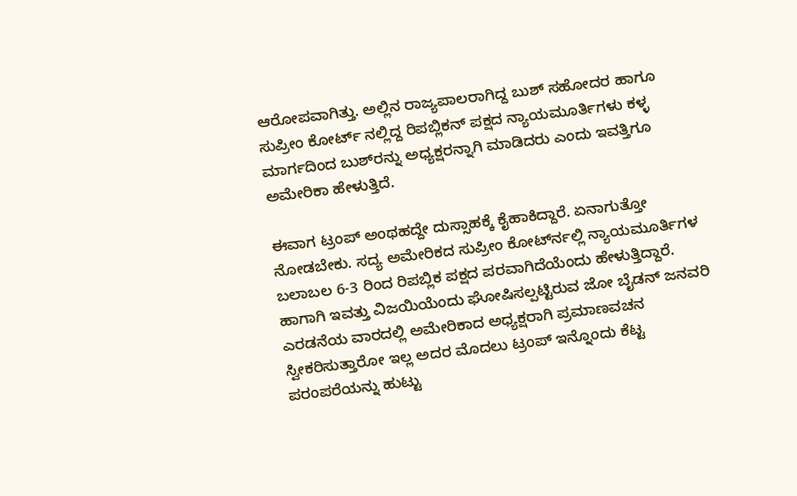ಆರೋಪವಾಗಿತ್ತು. ಅಲ್ಲಿನ ರಾಜ್ಯಪಾಲರಾಗಿದ್ದ ಬುಶ್ ಸಹೋದರ ಹಾಗೂ ಸುಪ್ರೀಂ ಕೋರ್ಟ್ ನಲ್ಲಿದ್ದ ರಿಪಬ್ಲಿಕನ್ ಪಕ್ಷದ ನ್ಯಾಯಮೂರ್ತಿಗಳು ಕಳ್ಳ ಮಾರ್ಗದಿಂದ ಬುಶ್‍ರನ್ನು ಅಧ್ಯಕ್ಷರನ್ನಾಗಿ ಮಾಡಿದರು ಎಂದು ಇವತ್ತಿಗೂ ಅಮೇರಿಕಾ ಹೇಳುತ್ತಿದೆ.

ಈವಾಗ ಟ್ರಂಪ್ ಅಂಥಹದ್ದೇ ದುಸ್ಸಾಹಕ್ಕೆ ಕೈಹಾಕಿದ್ದಾರೆ. ಏನಾಗುತ್ತೋ ನೋಡಬೇಕು. ಸದ್ಯ ಅಮೇರಿಕದ ಸುಪ್ರೀಂ ಕೋರ್ಟ್‍ನಲ್ಲಿ ನ್ಯಾಯಮೂರ್ತಿಗಳ ಬಲಾಬಲ 6-3 ರಿಂದ ರಿಪಬ್ಲಿಕ ಪಕ್ಷದ ಪರವಾಗಿದೆಯೆಂದು ಹೇಳುತ್ತಿದ್ದಾರೆ. ಹಾಗಾಗಿ ಇವತ್ತು ವಿಜಯಿಯೆಂದು ಘೋಷಿಸಲ್ಪಟ್ಟಿರುವ ಜೋ ಬೈಡನ್ ಜನವರಿ ಎರಡನೆಯ ವಾರದಲ್ಲಿ ಅಮೇರಿಕಾದ ಅಧ್ಯಕ್ಷರಾಗಿ ಪ್ರಮಾಣವಚನ ಸ್ವೀಕರಿಸುತ್ತಾರೋ ಇಲ್ಲ ಅದರ ಮೊದಲು ಟ್ರಂಪ್ ಇನ್ನೊಂದು ಕೆಟ್ಟ ಪರಂಪರೆಯನ್ನು ಹುಟ್ಟು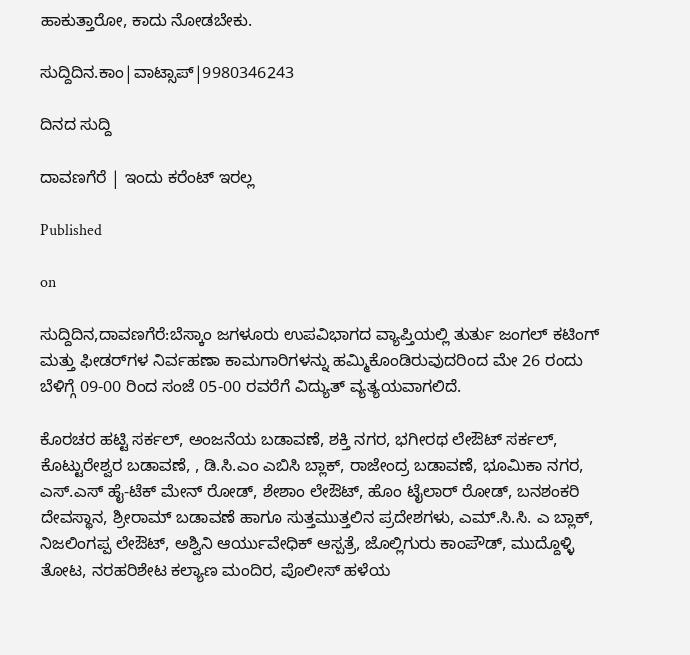ಹಾಕುತ್ತಾರೋ, ಕಾದು ನೋಡಬೇಕು.

ಸುದ್ದಿದಿನ.ಕಾಂ|ವಾಟ್ಸಾಪ್|9980346243

ದಿನದ ಸುದ್ದಿ

ದಾವಣಗೆರೆ | ಇಂದು ಕರೆಂಟ್ ಇರಲ್ಲ

Published

on

ಸುದ್ದಿದಿನ,ದಾವಣಗೆರೆ:ಬೆಸ್ಕಾಂ ಜಗಳೂರು ಉಪವಿಭಾಗದ ವ್ಯಾಪ್ತಿಯಲ್ಲಿ ತುರ್ತು ಜಂಗಲ್ ಕಟಿಂಗ್ ಮತ್ತು ಫೀಡರ್‌ಗಳ ನಿರ್ವಹಣಾ ಕಾಮಗಾರಿಗಳನ್ನು ಹಮ್ಮಿಕೊಂಡಿರುವುದರಿಂದ ಮೇ 26 ರಂದು ಬೆಳಿಗ್ಗೆ 09-00 ರಿಂದ ಸಂಜೆ 05-00 ರವರೆಗೆ ವಿದ್ಯುತ್ ವ್ಯತ್ಯಯವಾಗಲಿದೆ.

ಕೊರಚರ ಹಟ್ಟಿ ಸರ್ಕಲ್, ಅಂಜನೆಯ ಬಡಾವಣೆ, ಶಕ್ತಿ ನಗರ, ಭಗೀರಥ ಲೇಔಟ್ ಸರ್ಕಲ್, ಕೊಟ್ಟುರೇಶ್ವರ ಬಡಾವಣೆ, , ಡಿ.ಸಿ.ಎಂ ಎಬಿಸಿ ಬ್ಲಾಕ್, ರಾಜೇಂದ್ರ ಬಡಾವಣೆ, ಭೂಮಿಕಾ ನಗರ, ಎಸ್.ಎಸ್ ಹೈ-ಟೆಕ್ ಮೇನ್ ರೋಡ್, ಶೇಶಾಂ ಲೇಔಟ್, ಹೊಂ ಟೈಲಾರ್ ರೋಡ್, ಬನಶಂಕರಿ ದೇವಸ್ಥಾನ, ಶ್ರೀರಾಮ್ ಬಡಾವಣೆ ಹಾಗೂ ಸುತ್ತಮುತ್ತಲಿನ ಪ್ರದೇಶಗಳು, ಎಮ್.ಸಿ.ಸಿ. ಎ ಬ್ಲಾಕ್, ನಿಜಲಿಂಗಪ್ಪ ಲೇಔಟ್, ಅಶ್ವಿನಿ ಆರ್ಯುವೇಧಿಕ್ ಆಸ್ಪತ್ರೆ, ಜೊಲ್ಲಿಗುರು ಕಾಂಪೌಡ್, ಮುದ್ದೊಳ್ಳಿ ತೋಟ, ನರಹರಿಶೇಟ ಕಲ್ಯಾಣ ಮಂದಿರ, ಪೊಲೀಸ್ ಹಳೆಯ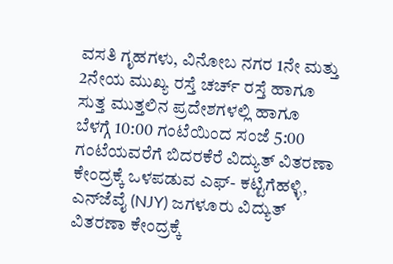ವಸತಿ ಗೃಹಗಳು, ವಿನೋಬ ನಗರ 1ನೇ ಮತ್ತು 2ನೇಯ ಮುಖ್ಯ ರಸ್ತೆ ಚರ್ಚ್ ರಸ್ತೆ ಹಾಗೂ ಸುತ್ತ ಮುತ್ತಲಿನ ಪ್ರದೇಶಗಳಲ್ಲಿ ಹಾಗೂ ಬೆಳಗ್ಗೆ 10:00 ಗಂಟೆಯಿಂದ ಸಂಜೆ 5:00 ಗಂಟೆಯವರೆಗೆ ಬಿದರಕೆರೆ ವಿದ್ಯುತ್ ವಿತರಣಾ ಕೇಂದ್ರಕ್ಕೆ ಒಳಪಡುವ ಎಫ್- ಕಟ್ಟಿಗೆಹಳ್ಳಿ, ಎನ್‌ಜೆವೈ (NJY) ಜಗಳೂರು ವಿದ್ಯುತ್ ವಿತರಣಾ ಕೇಂದ್ರಕ್ಕೆ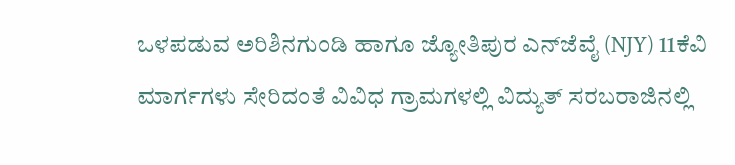ಒಳಪಡುವ ಅರಿಶಿನಗುಂಡಿ ಹಾಗೂ ಜ್ಯೋತಿಪುರ ಎನ್‌ಜೆವೈ (NJY) 11ಕೆವಿ ಮಾರ್ಗಗಳು ಸೇರಿದಂತೆ ವಿವಿಧ ಗ್ರಾಮಗಳಲ್ಲಿ ವಿದ್ಯುತ್ ಸರಬರಾಜಿನಲ್ಲಿ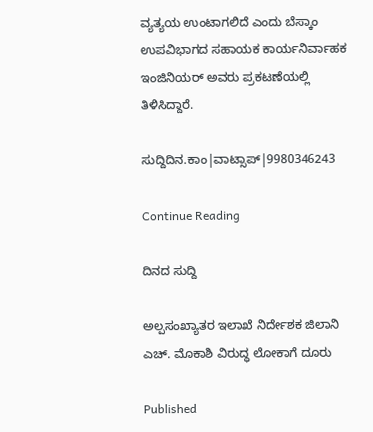ವ್ಯತ್ಯಯ ಉಂಟಾಗಲಿದೆ ಎಂದು ಬೆಸ್ಕಾಂ ಉಪವಿಭಾಗದ ಸಹಾಯಕ ಕಾರ್ಯನಿರ್ವಾಹಕ ಇಂಜಿನಿಯರ್ ಅವರು ಪ್ರಕಟಣೆಯಲ್ಲಿ ತಿಳಿಸಿದ್ದಾರೆ.

ಸುದ್ದಿದಿನ.ಕಾಂ|ವಾಟ್ಸಾಪ್|9980346243

Continue Reading

ದಿನದ ಸುದ್ದಿ

ಅಲ್ಪಸಂಖ್ಯಾತರ ಇಲಾಖೆ ನಿರ್ದೇಶಕ ಜಿಲಾನಿ ಎಚ್. ಮೊಕಾಶಿ ವಿರುದ್ಧ ಲೋಕಾಗೆ ದೂರು

Published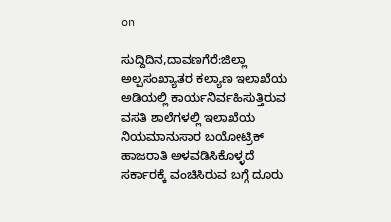on

ಸುದ್ದಿದಿನ,ದಾವಣಗೆರೆ:ಜಿಲ್ಲಾ ಅಲ್ಪಸಂಖ್ಯಾತರ ಕಲ್ಯಾಣ ಇಲಾಖೆಯ ಅಡಿಯಲ್ಲಿ ಕಾರ್ಯನಿರ್ವಹಿಸುತ್ತಿರುವ ವಸತಿ ಶಾಲೆಗಳಲ್ಲಿ ಇಲಾಖೆಯ ನಿಯಮಾನುಸಾರ ಬಯೋಟ್ರಿಕ್ ಹಾಜರಾತಿ ಅಳವಡಿಸಿಕೊಳ್ಳದೆ ಸರ್ಕಾರಕ್ಕೆ ವಂಚಿಸಿರುವ ಬಗ್ಗೆ ದೂರು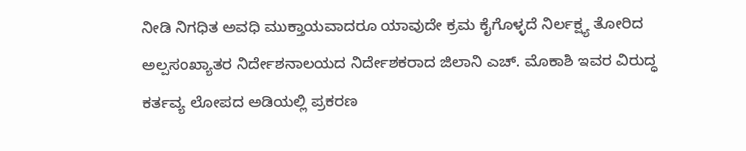ನೀಡಿ ನಿಗಧಿತ ಅವಧಿ ಮುಕ್ತಾಯವಾದರೂ ಯಾವುದೇ ಕ್ರಮ ಕೈಗೊಳ್ಳದೆ ನಿರ್ಲಕ್ಷ್ಯ ತೋರಿದ ಅಲ್ಪಸಂಖ್ಯಾತರ ನಿರ್ದೇಶನಾಲಯದ ನಿರ್ದೇಶಕರಾದ ಜಿಲಾನಿ ಎಚ್. ಮೊಕಾಶಿ ಇವರ ವಿರುದ್ಧ ಕರ್ತವ್ಯ ಲೋಪದ ಅಡಿಯಲ್ಲಿ ಪ್ರಕರಣ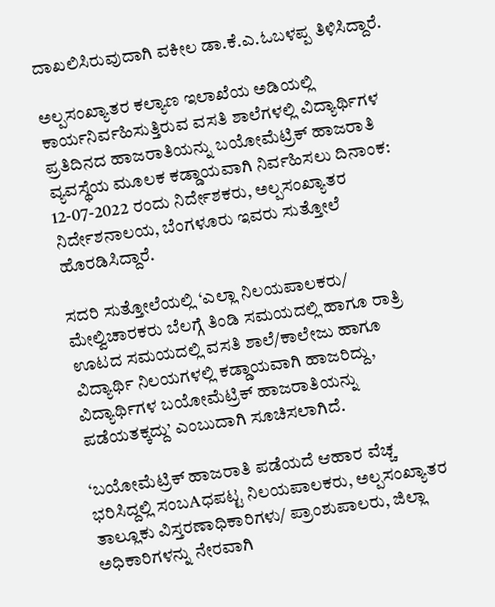ದಾಖಲಿಸಿರುವುದಾಗಿ ವಕೀಲ ಡಾ.ಕೆ.ಎ.ಓಬಳಪ್ಪ ತಿಳಿಸಿದ್ದಾರೆ.

ಅಲ್ಪಸಂಖ್ಯಾತರ ಕಲ್ಯಾಣ ಇಲಾಖೆಯ ಅಡಿಯಲ್ಲಿ ಕಾರ್ಯನಿರ್ವಹಿಸುತ್ತಿರುವ ವಸತಿ ಶಾಲೆಗಳಲ್ಲಿ ವಿದ್ಯಾರ್ಥಿಗಳ ಪ್ರತಿದಿನದ ಹಾಜರಾತಿಯನ್ನು ಬಯೋಮೆಟ್ರಿಕ್ ಹಾಜರಾತಿ ವ್ಯವಸ್ಥೆಯ ಮೂಲಕ ಕಡ್ಡಾಯವಾಗಿ ನಿರ್ವಹಿಸಲು ದಿನಾಂಕ: 12-07-2022 ರಂದು ನಿರ್ದೇಶಕರು, ಅಲ್ಪಸಂಖ್ಯಾತರ ನಿರ್ದೇಶನಾಲಯ, ಬೆಂಗಳೂರು ಇವರು ಸುತ್ತೋಲೆ ಹೊರಡಿಸಿದ್ದಾರೆ.

ಸದರಿ ಸುತ್ತೋಲೆಯಲ್ಲಿ ‘ಎಲ್ಲಾ ನಿಲಯಪಾಲಕರು/ ಮೇಲ್ವಿಚಾರಕರು ಬೆಲಗ್ಗೆ ತಿಂಡಿ ಸಮಯದಲ್ಲಿ ಹಾಗೂ ರಾತ್ರಿ ಊಟದ ಸಮಯದಲ್ಲಿ ವಸತಿ ಶಾಲೆ/ಕಾಲೇಜು ಹಾಗೂ ವಿದ್ಯಾರ್ಥಿ ನಿಲಯಗಳಲ್ಲಿ ಕಡ್ಡಾಯವಾಗಿ ಹಾಜರಿದ್ದು, ವಿದ್ಯಾರ್ಥಿಗಳ ಬಯೋಮೆಟ್ರಿಕ್ ಹಾಜರಾತಿಯನ್ನು ಪಡೆಯತಕ್ಕದ್ದು’ ಎಂಬುದಾಗಿ ಸೂಚಿಸಲಾಗಿದೆ.

‘ಬಯೋಮೆಟ್ರಿಕ್ ಹಾಜರಾತಿ ಪಡೆಯದೆ ಆಹಾರ ವೆಚ್ಚ ಭರಿಸಿದ್ದಲ್ಲಿ ಸಂಬAಧಪಟ್ಟ ನಿಲಯಪಾಲಕರು, ಅಲ್ಪಸಂಖ್ಯಾತರ ತಾಲ್ಲೂಕು ವಿಸ್ತರಣಾಧಿಕಾರಿಗಳು/ ಪ್ರಾಂಶುಪಾಲರು, ಜಿಲ್ಲಾ ಅಧಿಕಾರಿಗಳನ್ನು ನೇರವಾಗಿ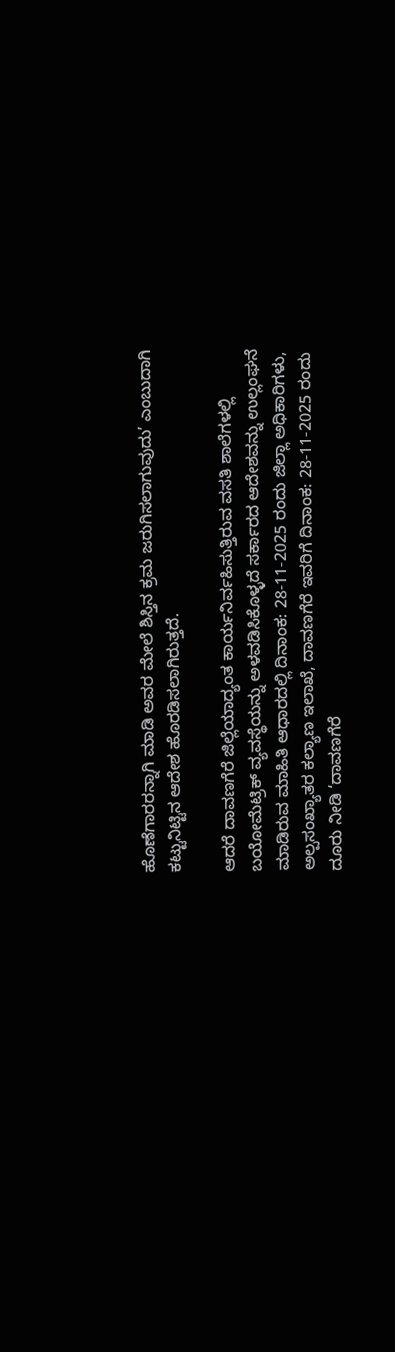ಹೊಣೆಗಾರರನ್ನಾಗಿ ಮಾಡಿ ಅವರ ಮೇಲೆ ಶಿಸ್ತಿನ ಕ್ರಮ ಜರುಗಿಸಲಾಗುವುದು’ ಎಂಬುದಾಗಿ ಕಟ್ಟುನಿಟ್ಟಿನ ಆದೇಶ ಹೊರಡಿಸಲಾಗಿರುತ್ತದೆ.

ಆದರೆ ದಾವಣಗೆರೆ ಜಿಲ್ಲೆಯಾದ್ಯಂತ ಕಾರ್ಯನಿರ್ವಹಿಸುತ್ತಿರುವ ವಸತಿ ಶಾಲೆಗಳಲ್ಲಿ ಬಯೋಮೆಟ್ರಿಕ್ ವ್ಯವಸ್ಥೆಯನ್ನು ಅಳವಡಿಸಿಕೊಳ್ಳದೆ ಸರ್ಕಾರದ ಆದೇಶವನ್ನು ಉಲ್ಲಂಘನೆ ಮಾಡಿರುವ ಮಾಹಿತಿ ಆಧಾರದಲ್ಲಿ ದಿನಾಂಕ: 28-11-2025 ರಂದು ಜಿಲ್ಲಾ ಅಧಿಕಾರಿಗಳು, ಅಲ್ಪಸಂಖ್ಯಾತರ ಕಲ್ಯಾಣ ಇಲಾಖೆ, ದಾವಣಗೆರೆ ಇವರಿಗೆ ದಿನಾಂಕ: 28-11-2025 ರಂದು ದೂರು ನೀಡಿ ‘ದಾವಣಗೆರೆ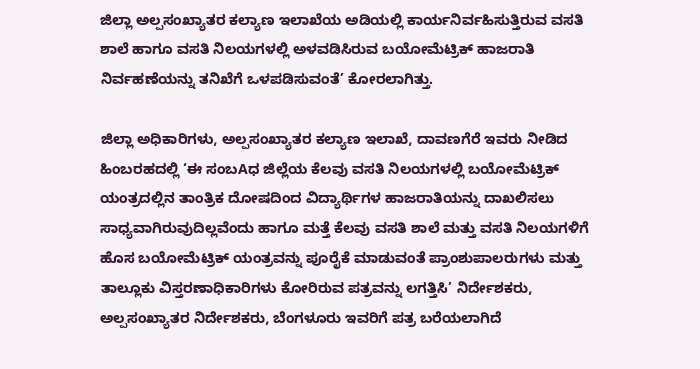ಜಿಲ್ಲಾ ಅಲ್ಪಸಂಖ್ಯಾತರ ಕಲ್ಯಾಣ ಇಲಾಖೆಯ ಅಡಿಯಲ್ಲಿ ಕಾರ್ಯನಿರ್ವಹಿಸುತ್ತಿರುವ ವಸತಿ ಶಾಲೆ ಹಾಗೂ ವಸತಿ ನಿಲಯಗಳಲ್ಲಿ ಅಳವಡಿಸಿರುವ ಬಯೋಮೆಟ್ರಿಕ್ ಹಾಜರಾತಿ ನಿರ್ವಹಣೆಯನ್ನು ತನಿಖೆಗೆ ಒಳಪಡಿಸುವಂತೆ’ ಕೋರಲಾಗಿತ್ತು.

ಜಿಲ್ಲಾ ಅಧಿಕಾರಿಗಳು, ಅಲ್ಪಸಂಖ್ಯಾತರ ಕಲ್ಯಾಣ ಇಲಾಖೆ, ದಾವಣಗೆರೆ ಇವರು ನೀಡಿದ ಹಿಂಬರಹದಲ್ಲಿ ‘ಈ ಸಂಬAಧ ಜಿಲ್ಲೆಯ ಕೆಲವು ವಸತಿ ನಿಲಯಗಳಲ್ಲಿ ಬಯೋಮೆಟ್ರಿಕ್ ಯಂತ್ರದಲ್ಲಿನ ತಾಂತ್ರಿಕ ದೋಷದಿಂದ ವಿದ್ಯಾರ್ಥಿಗಳ ಹಾಜರಾತಿಯನ್ನು ದಾಖಲಿಸಲು ಸಾಧ್ಯವಾಗಿರುವುದಿಲ್ಲವೆಂದು ಹಾಗೂ ಮತ್ತೆ ಕೆಲವು ವಸತಿ ಶಾಲೆ ಮತ್ತು ವಸತಿ ನಿಲಯಗಳಿಗೆ ಹೊಸ ಬಯೋಮೆಟ್ರಿಕ್ ಯಂತ್ರವನ್ನು ಪೂರೈಕೆ ಮಾಡುವಂತೆ ಪ್ರಾಂಶುಪಾಲರುಗಳು ಮತ್ತು ತಾಲ್ಲೂಕು ವಿಸ್ತರಣಾಧಿಕಾರಿಗಳು ಕೋರಿರುವ ಪತ್ರವನ್ನು ಲಗತ್ತಿಸಿ’ ನಿರ್ದೇಶಕರು, ಅಲ್ಪಸಂಖ್ಯಾತರ ನಿರ್ದೇಶಕರು, ಬೆಂಗಳೂರು ಇವರಿಗೆ ಪತ್ರ ಬರೆಯಲಾಗಿದೆ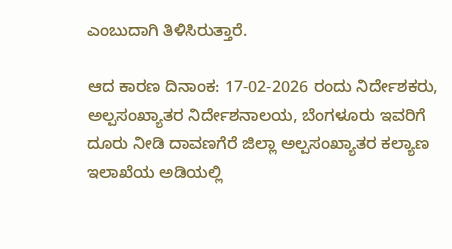ಎಂಬುದಾಗಿ ತಿಳಿಸಿರುತ್ತಾರೆ.

ಆದ ಕಾರಣ ದಿನಾಂಕ: 17-02-2026 ರಂದು ನಿರ್ದೇಶಕರು, ಅಲ್ಪಸಂಖ್ಯಾತರ ನಿರ್ದೇಶನಾಲಯ, ಬೆಂಗಳೂರು ಇವರಿಗೆ ದೂರು ನೀಡಿ ದಾವಣಗೆರೆ ಜಿಲ್ಲಾ ಅಲ್ಪಸಂಖ್ಯಾತರ ಕಲ್ಯಾಣ ಇಲಾಖೆಯ ಅಡಿಯಲ್ಲಿ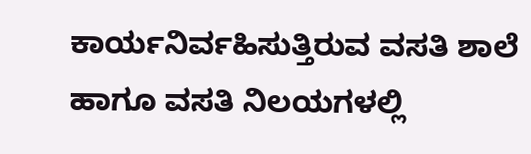ಕಾರ್ಯನಿರ್ವಹಿಸುತ್ತಿರುವ ವಸತಿ ಶಾಲೆ ಹಾಗೂ ವಸತಿ ನಿಲಯಗಳಲ್ಲಿ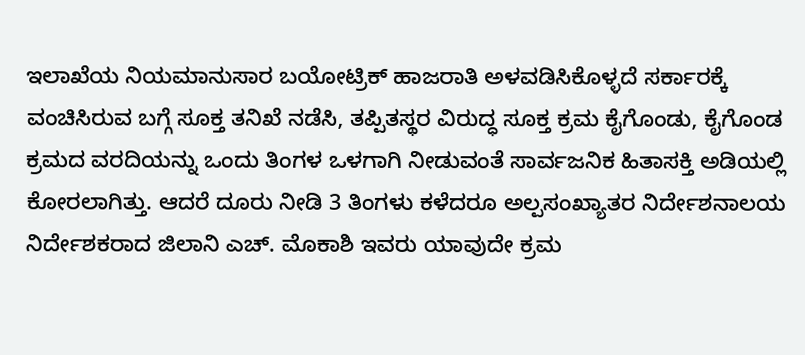ಇಲಾಖೆಯ ನಿಯಮಾನುಸಾರ ಬಯೋಟ್ರಿಕ್ ಹಾಜರಾತಿ ಅಳವಡಿಸಿಕೊಳ್ಳದೆ ಸರ್ಕಾರಕ್ಕೆ ವಂಚಿಸಿರುವ ಬಗ್ಗೆ ಸೂಕ್ತ ತನಿಖೆ ನಡೆಸಿ, ತಪ್ಪಿತಸ್ಥರ ವಿರುದ್ಧ ಸೂಕ್ತ ಕ್ರಮ ಕೈಗೊಂಡು, ಕೈಗೊಂಡ ಕ್ರಮದ ವರದಿಯನ್ನು ಒಂದು ತಿಂಗಳ ಒಳಗಾಗಿ ನೀಡುವಂತೆ ಸಾರ್ವಜನಿಕ ಹಿತಾಸಕ್ತಿ ಅಡಿಯಲ್ಲಿ ಕೋರಲಾಗಿತ್ತು. ಆದರೆ ದೂರು ನೀಡಿ 3 ತಿಂಗಳು ಕಳೆದರೂ ಅಲ್ಪಸಂಖ್ಯಾತರ ನಿರ್ದೇಶನಾಲಯ ನಿರ್ದೇಶಕರಾದ ಜಿಲಾನಿ ಎಚ್. ಮೊಕಾಶಿ ಇವರು ಯಾವುದೇ ಕ್ರಮ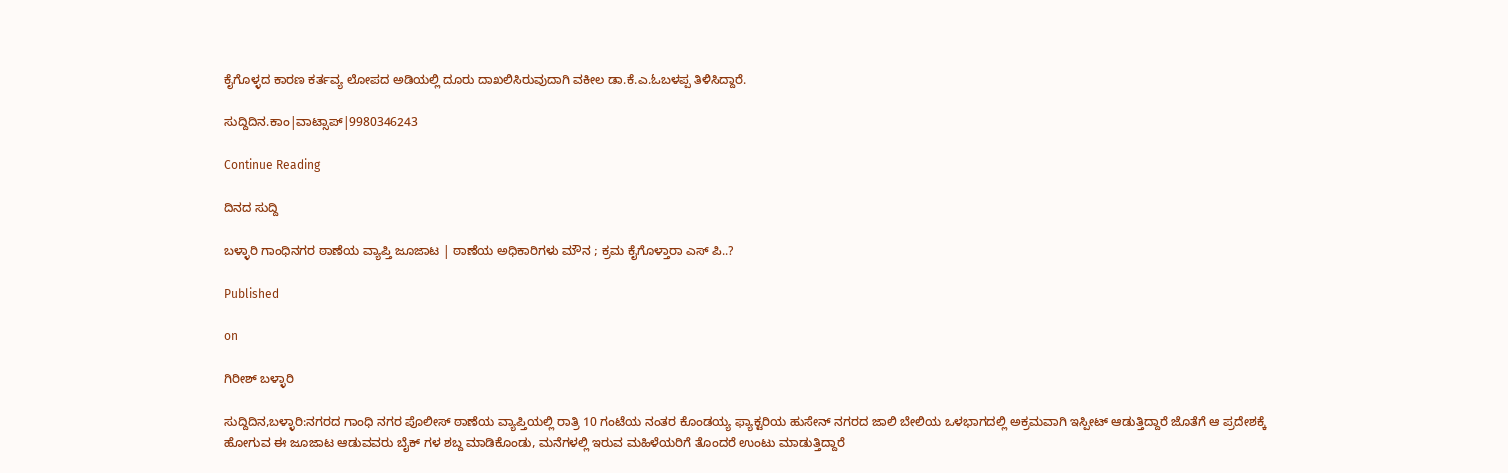ಕೈಗೊಳ್ಳದ ಕಾರಣ ಕರ್ತವ್ಯ ಲೋಪದ ಅಡಿಯಲ್ಲಿ ದೂರು ದಾಖಲಿಸಿರುವುದಾಗಿ ವಕೀಲ ಡಾ.ಕೆ.ಎ.ಓಬಳಪ್ಪ ತಿಳಿಸಿದ್ದಾರೆ.

ಸುದ್ದಿದಿನ.ಕಾಂ|ವಾಟ್ಸಾಪ್|9980346243

Continue Reading

ದಿನದ ಸುದ್ದಿ

ಬಳ್ಳಾರಿ ಗಾಂಧಿನಗರ ಠಾಣೆಯ ವ್ಯಾಪ್ತಿ ಜೂಜಾಟ | ಠಾಣೆಯ ಅಧಿಕಾರಿಗಳು ಮೌನ ; ಕ್ರಮ ಕೈಗೊಳ್ತಾರಾ ಎಸ್ ಪಿ..?

Published

on

ಗಿರೀಶ್ ಬಳ್ಳಾರಿ

ಸುದ್ದಿದಿನ,ಬಳ್ಳಾರಿ:ನಗರದ ಗಾಂಧಿ ನಗರ ಪೊಲೀಸ್ ಠಾಣೆಯ ವ್ಯಾಪ್ತಿಯಲ್ಲಿ ರಾತ್ರಿ 10 ಗಂಟೆಯ ನಂತರ ಕೊಂಡಯ್ಯ ಫ್ಯಾಕ್ಟರಿಯ ಹುಸೇನ್ ನಗರದ ಜಾಲಿ ಬೇಲಿಯ ಒಳಭಾಗದಲ್ಲಿ ಅಕ್ರಮವಾಗಿ ಇಸ್ಪೀಟ್ ಆಡುತ್ತಿದ್ದಾರೆ ಜೊತೆಗೆ ಆ ಪ್ರದೇಶಕ್ಕೆ ಹೋಗುವ ಈ ಜೂಜಾಟ ಆಡುವವರು ಬೈಕ್ ಗಳ ಶಬ್ದ ಮಾಡಿಕೊಂಡು, ಮನೆಗಳಲ್ಲಿ ಇರುವ ಮಹಿಳೆಯರಿಗೆ ತೊಂದರೆ ಉಂಟು ಮಾಡುತ್ತಿದ್ದಾರೆ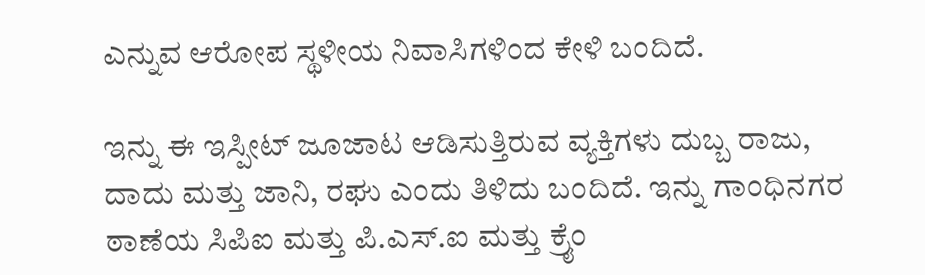ಎನ್ನುವ ಆರೋಪ ಸ್ಥಳೀಯ ನಿವಾಸಿಗಳಿಂದ ಕೇಳಿ ಬಂದಿದೆ.

ಇನ್ನು ಈ ಇಸ್ಪೀಟ್ ಜೂಜಾಟ ಆಡಿಸುತ್ತಿರುವ ವ್ಯಕ್ತಿಗಳು ದುಬ್ಬ ರಾಜು, ದಾದು ಮತ್ತು ಜಾನಿ, ರಘು ಎಂದು ತಿಳಿದು ಬಂದಿದೆ. ಇನ್ನು ಗಾಂಧಿನಗರ ಠಾಣೆಯ ಸಿಪಿಐ ಮತ್ತು ಪಿ.ಎಸ್.ಐ ಮತ್ತು ಕ್ರೈಂ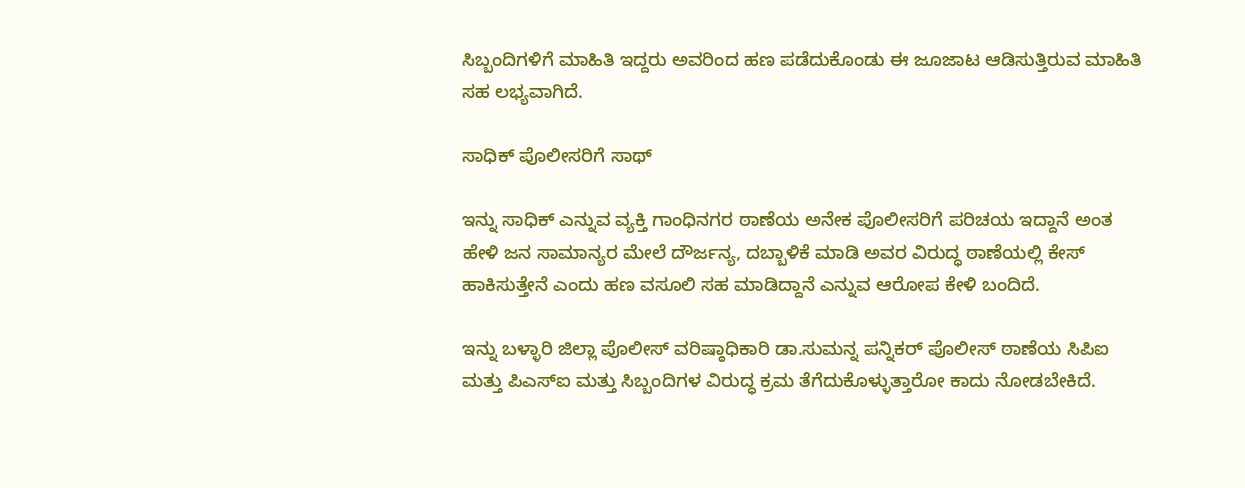ಸಿಬ್ಬಂದಿಗಳಿಗೆ ಮಾಹಿತಿ ಇದ್ದರು ಅವರಿಂದ ಹಣ ಪಡೆದುಕೊಂಡು ಈ ಜೂಜಾಟ ಆಡಿಸುತ್ತಿರುವ ಮಾಹಿತಿ ಸಹ ಲಭ್ಯವಾಗಿದೆ.

ಸಾಧಿಕ್ ಪೊಲೀಸರಿಗೆ ಸಾಥ್

ಇನ್ನು ಸಾಧಿಕ್ ಎನ್ನುವ ವ್ಯಕ್ತಿ ಗಾಂಧಿನಗರ ಠಾಣೆಯ ಅನೇಕ ಪೊಲೀಸರಿಗೆ ಪರಿಚಯ ಇದ್ದಾನೆ ಅಂತ ಹೇಳಿ ಜನ ಸಾಮಾನ್ಯರ ಮೇಲೆ ದೌರ್ಜನ್ಯ, ದಬ್ಬಾಳಿಕೆ ಮಾಡಿ ಅವರ ವಿರುದ್ಧ ಠಾಣೆಯಲ್ಲಿ ಕೇಸ್ ಹಾಕಿಸುತ್ತೇನೆ ಎಂದು ಹಣ ವಸೂಲಿ ಸಹ ಮಾಡಿದ್ದಾನೆ ಎನ್ನುವ ಆರೋಪ ಕೇಳಿ ಬಂದಿದೆ.

ಇನ್ನು ಬಳ್ಳಾರಿ ಜಿಲ್ಲಾ ಪೊಲೀಸ್ ವರಿಷ್ಠಾಧಿಕಾರಿ ಡಾ.ಸುಮನ್ನ ಪನ್ನಿಕರ್ ಪೊಲೀಸ್ ಠಾಣೆಯ ಸಿಪಿಐ ಮತ್ತು ಪಿಎಸ್ಐ ಮತ್ತು ಸಿಬ್ಬಂದಿಗಳ ವಿರುದ್ಧ ಕ್ರಮ ತೆಗೆದುಕೊಳ್ಳುತ್ತಾರೋ ಕಾದು ನೋಡಬೇಕಿದೆ.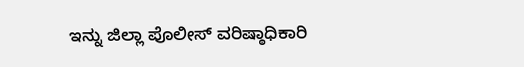ಇನ್ನು ಜಿಲ್ಲಾ ಪೊಲೀಸ್ ವರಿಷ್ಠಾಧಿಕಾರಿ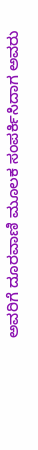ಅವರಿಗೆ ದೂರವಾಣಿ ಮೂಲಕ ಸಂಪರ್ಕಿಸಿದಾಗ ಅವರು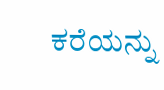ಕರೆಯನ್ನು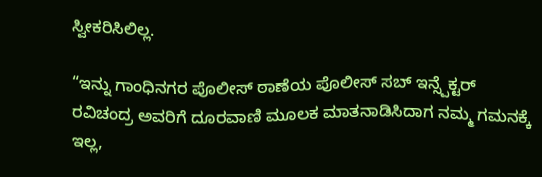ಸ್ವೀಕರಿಸಿಲಿಲ್ಲ.

“ಇನ್ನು ಗಾಂಧಿನಗರ ಪೊಲೀಸ್ ಠಾಣೆಯ ಪೊಲೀಸ್ ಸಬ್ ಇನ್ಸ್ಪೆಕ್ಟರ್ ರವಿಚಂದ್ರ ಅವರಿಗೆ ದೂರವಾಣಿ ಮೂಲಕ ಮಾತನಾಡಿಸಿದಾಗ ನಮ್ಮ ಗಮನಕ್ಕೆ ಇಲ್ಲ,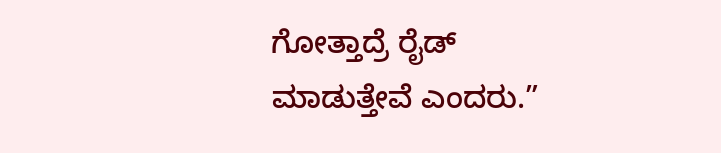ಗೋತ್ತಾದ್ರೆ ರೈಡ್ ಮಾಡುತ್ತೇವೆ ಎಂದರು.”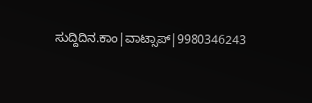ಸುದ್ದಿದಿನ.ಕಾಂ|ವಾಟ್ಸಾಪ್|9980346243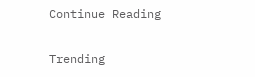Continue Reading

Trending